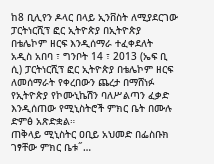ከ8 ቢሊየን ዶላር በላይ ኢንቨስት ለሚያደርገው ፓርትነርሺፕ ፎር ኢትዮጵያ በኢትዮጵያ በቴሌኮም ዘርፍ እንዲሰማራ ተፈቀደለት
አዲስ አበባ ፣ ግንቦት 14 ፣ 2013 (ኤፍ ቢ ሲ) ፓርትነርሺፕ ፎር ኢትዮጵያ በቴሌኮም ዘርፍ ለመሰማራት የቀረበውን ጨረታ በማሸነፉ የኢትዮጵያ የኮሙኒኬሽን ባለሥልጣን ፈቃድ እንዲሰጠው የሚኒስትሮች ምክር ቤት በሙሉ ድምፅ አጽድቋል።
ጠቅላይ ሚኒስትር ዐቢይ አህመድ በፌስቡክ ገፃቸው ምክር ቤቱ˝…